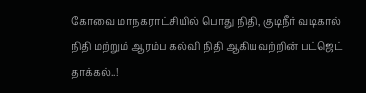கோவை மாநகராட்சியில் பொது நிதி, குடிநீர் வடிகால் நிதி மற்றும் ஆரம்ப கல்வி நிதி ஆகியவற்றின் பட்ஜெட் தாக்கல்..!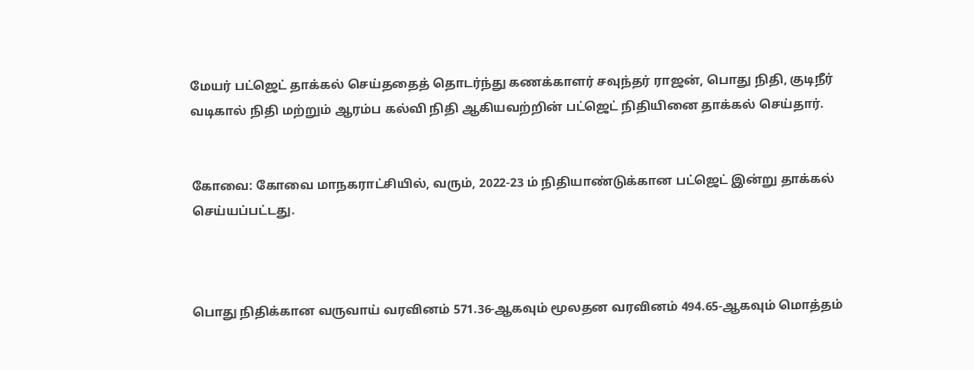மேயர் பட்ஜெட் தாக்கல் செய்ததைத் தொடர்ந்து கணக்காளர் சவுந்தர் ராஜன், பொது நிதி, குடிநீர் வடிகால் நிதி மற்றும் ஆரம்ப கல்வி நிதி ஆகியவற்றின் பட்ஜெட் நிதியினை தாக்கல் செய்தார்.


கோவை: கோவை மாநகராட்சியில், வரும், 2022-23 ம் நிதியாண்டுக்கான பட்ஜெட் இன்று தாக்கல் செய்யப்பட்டது.



பொது நிதிக்கான வருவாய் வரவினம் 571.36-ஆகவும் மூலதன வரவினம் 494.65-ஆகவும் மொத்தம்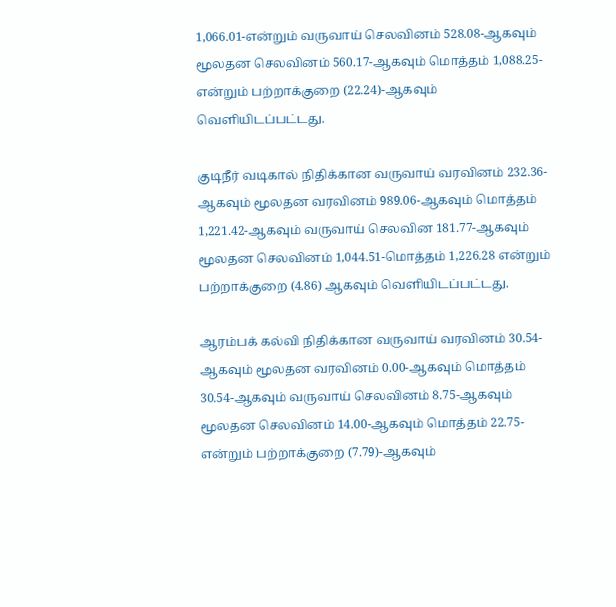1,066.01-என்றும் வருவாய் செலவினம் 528.08-ஆகவும் மூலதன செலவினம் 560.17-ஆகவும் மொத்தம் 1,088.25-என்றும் பற்றாக்குறை (22.24)-ஆகவும் வெளியிடப்பட்டது.

குடிநீர் வடிகால் நிதிக்கான வருவாய் வரவினம் 232.36-ஆகவும் மூலதன வரவினம் 989.06-ஆகவும் மொத்தம் 1,221.42-ஆகவும் வருவாய் செலவின 181.77-ஆகவும் மூலதன செலவினம் 1,044.51-மொத்தம் 1,226.28 என்றும் பற்றாக்குறை (4.86) ஆகவும் வெளியிடப்பட்டது.

ஆரம்பக் கல்வி நிதிக்கான வருவாய் வரவினம் 30.54-ஆகவும் மூலதன வரவினம் 0.00-ஆகவும் மொத்தம் 30.54-ஆகவும் வருவாய் செலவினம் 8.75-ஆகவும் மூலதன செலவினம் 14.00-ஆகவும் மொத்தம் 22.75- என்றும் பற்றாக்குறை (7.79)-ஆகவும்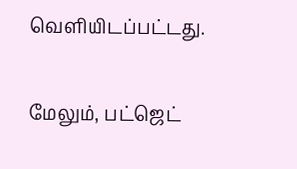வெளியிடப்பட்டது.

மேலும், பட்ஜெட்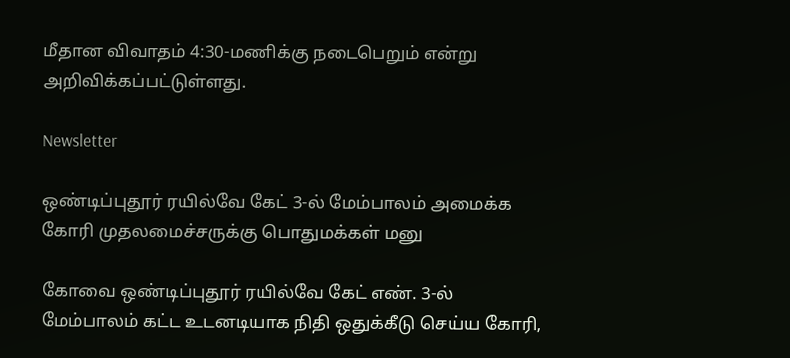மீதான விவாதம் 4:30-மணிக்கு நடைபெறும் என்று அறிவிக்கப்பட்டுள்ளது.

Newsletter

ஒண்டிப்புதூர் ரயில்வே கேட் 3-ல் மேம்பாலம் அமைக்க கோரி முதலமைச்சருக்கு பொதுமக்கள் மனு

கோவை ஒண்டிப்புதூர் ரயில்வே கேட் எண். 3-ல் மேம்பாலம் கட்ட உடனடியாக நிதி ஒதுக்கீடு செய்ய கோரி,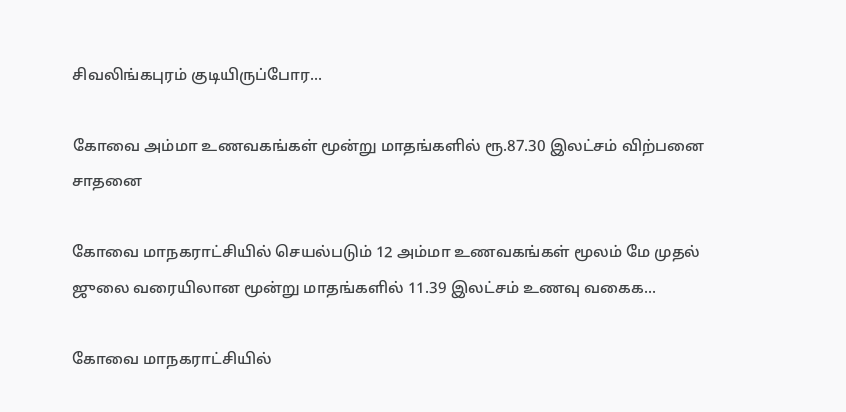சிவலிங்கபுரம் குடியிருப்போர...

கோவை அம்மா உணவகங்கள் மூன்று மாதங்களில் ரூ.87.30 இலட்சம் விற்பனை சாதனை

கோவை மாநகராட்சியில் செயல்படும் 12 அம்மா உணவகங்கள் மூலம் மே முதல் ஜுலை வரையிலான மூன்று மாதங்களில் 11.39 இலட்சம் உணவு வகைக...

கோவை மாநகராட்சியில்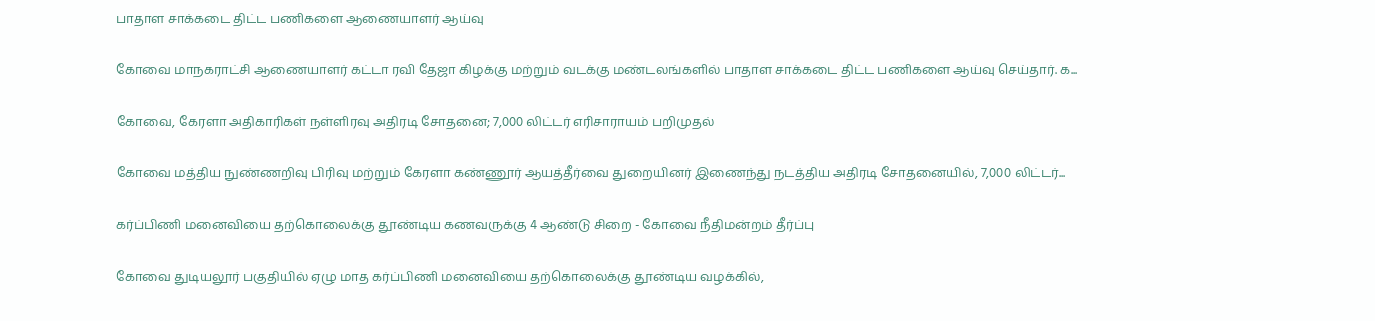பாதாள சாக்கடை திட்ட பணிகளை ஆணையாளர் ஆய்வு

கோவை மாநகராட்சி ஆணையாளர் கட்டா ரவி தேஜா கிழக்கு மற்றும் வடக்கு மண்டலங்களில் பாதாள சாக்கடை திட்ட பணிகளை ஆய்வு செய்தார். க...

கோவை, கேரளா அதிகாரிகள் நள்ளிரவு அதிரடி சோதனை; 7,000 லிட்டர் எரிசாராயம் பறிமுதல்

கோவை மத்திய நுண்ணறிவு பிரிவு மற்றும் கேரளா கண்ணூர் ஆயத்தீர்வை துறையினர் இணைந்து நடத்திய அதிரடி சோதனையில், 7,000 லிட்டர்...

கர்ப்பிணி மனைவியை தற்கொலைக்கு தூண்டிய கணவருக்கு 4 ஆண்டு சிறை - கோவை நீதிமன்றம் தீர்ப்பு

கோவை துடியலூர் பகுதியில் ஏழு மாத கர்ப்பிணி மனைவியை தற்கொலைக்கு தூண்டிய வழக்கில்,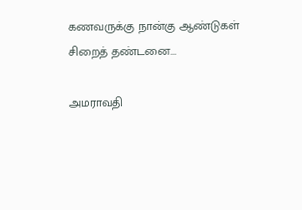கணவருக்கு நான்கு ஆண்டுகள் சிறைத் தண்டனை...

அமராவதி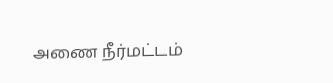அணை நீர்மட்டம்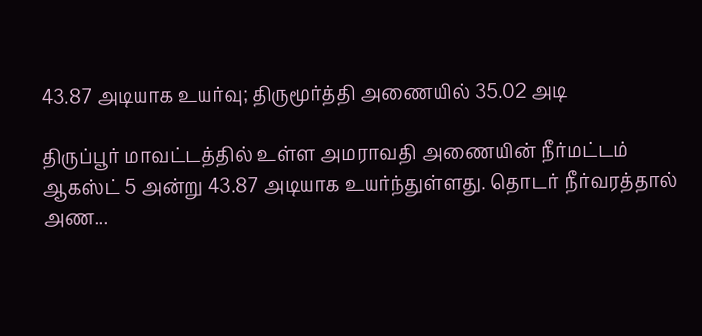43.87 அடியாக உயர்வு; திருமூர்த்தி அணையில் 35.02 அடி

திருப்பூர் மாவட்டத்தில் உள்ள அமராவதி அணையின் நீர்மட்டம் ஆகஸ்ட் 5 அன்று 43.87 அடியாக உயர்ந்துள்ளது. தொடர் நீர்வரத்தால் அண...